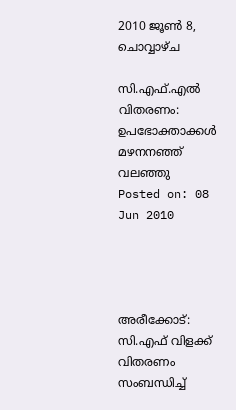2010 ജൂൺ 8, ചൊവ്വാഴ്ച

സി.എഫ്.എല്‍ വിതരണം: ഉപഭോക്താക്കള്‍ മഴനനഞ്ഞ് വലഞ്ഞു
Posted on: 08 Jun 2010




അരീക്കോട്: സി.എഫ് വിളക്ക് വിതരണം സംബന്ധിച്ച്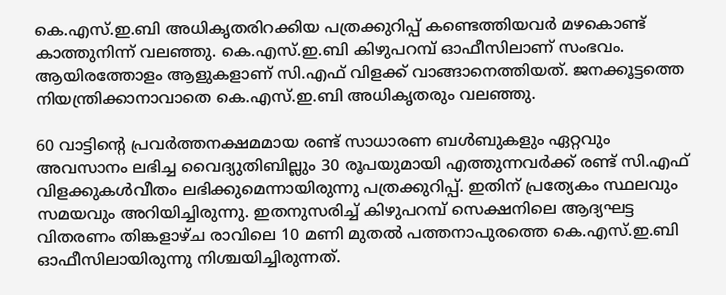കെ.എസ്.ഇ.ബി അധികൃതരിറക്കിയ പത്രക്കുറിപ്പ് കണ്ടെത്തിയവര്‍ മഴകൊണ്ട് കാത്തുനിന്ന് വലഞ്ഞു. കെ.എസ്.ഇ.ബി കിഴുപറമ്പ് ഓഫീസിലാണ് സംഭവം. ആയിരത്തോളം ആളുകളാണ് സി.എഫ് വിളക്ക് വാങ്ങാനെത്തിയത്. ജനക്കൂട്ടത്തെ നിയന്ത്രിക്കാനാവാതെ കെ.എസ്.ഇ.ബി അധികൃതരും വലഞ്ഞു.

60 വാട്ടിന്റെ പ്രവര്‍ത്തനക്ഷമമായ രണ്ട് സാധാരണ ബള്‍ബുകളും ഏറ്റവും അവസാനം ലഭിച്ച വൈദ്യുതിബില്ലും 30 രൂപയുമായി എത്തുന്നവര്‍ക്ക് രണ്ട് സി.എഫ് വിളക്കുകള്‍വീതം ലഭിക്കുമെന്നായിരുന്നു പത്രക്കുറിപ്പ്. ഇതിന് പ്രത്യേകം സ്ഥലവും സമയവും അറിയിച്ചിരുന്നു. ഇതനുസരിച്ച് കിഴുപറമ്പ് സെക്ഷനിലെ ആദ്യഘട്ട വിതരണം തിങ്കളാഴ്ച രാവിലെ 10 മണി മുതല്‍ പത്തനാപുരത്തെ കെ.എസ്.ഇ.ബി ഓഫീസിലായിരുന്നു നിശ്ചയിച്ചിരുന്നത്.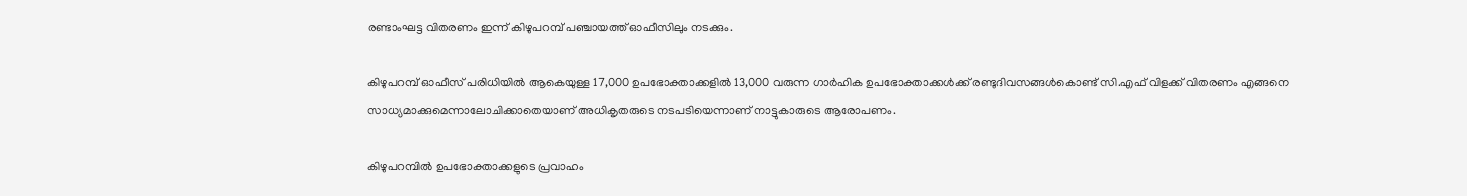രണ്ടാംഘട്ട വിതരണം ഇന്ന് കിഴുപറമ്പ് പഞ്ചായത്ത് ഓഫീസിലും നടക്കും.

കിഴുപറമ്പ് ഓഫീസ് പരിധിയില്‍ ആകെയുള്ള 17,000 ഉപഭോക്താക്കളില്‍ 13,000 വരുന്ന ഗാര്‍ഹിക ഉപഭോക്താക്കള്‍ക്ക് രണ്ടുദിവസങ്ങള്‍കൊണ്ട് സി.എഫ് വിളക്ക് വിതരണം എങ്ങനെ സാധ്യമാക്കുമെന്നാലോചിക്കാതെയാണ് അധികൃതരുടെ നടപടിയെന്നാണ് നാട്ടുകാരുടെ ആരോപണം.

കിഴുപറമ്പില്‍ ഉപഭോക്താക്കളുടെ പ്രവാഹം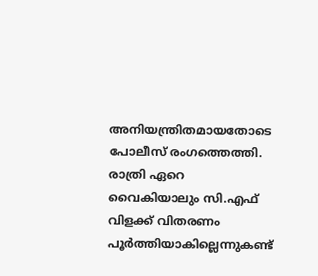അനിയന്ത്രിതമായതോടെ പോലീസ് രംഗത്തെത്തി. രാത്രി ഏറെ വൈകിയാലും സി.എഫ് വിളക്ക് വിതരണം പൂര്‍ത്തിയാകില്ലെന്നുകണ്ട്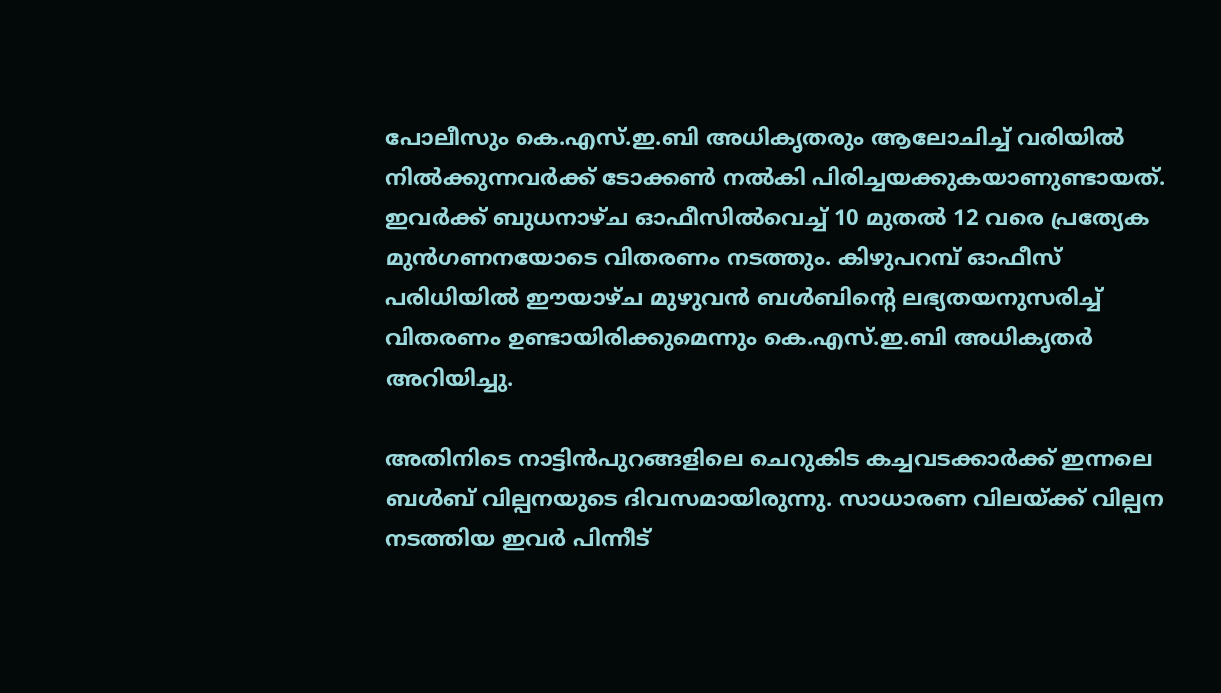പോലീസും കെ.എസ്.ഇ.ബി അധികൃതരും ആലോചിച്ച് വരിയില്‍ നില്‍ക്കുന്നവര്‍ക്ക് ടോക്കണ്‍ നല്‍കി പിരിച്ചയക്കുകയാണുണ്ടായത്. ഇവര്‍ക്ക് ബുധനാഴ്ച ഓഫീസില്‍വെച്ച് 10 മുതല്‍ 12 വരെ പ്രത്യേക മുന്‍ഗണനയോടെ വിതരണം നടത്തും. കിഴുപറമ്പ് ഓഫീസ് പരിധിയില്‍ ഈയാഴ്ച മുഴുവന്‍ ബള്‍ബിന്റെ ലഭ്യതയനുസരിച്ച് വിതരണം ഉണ്ടായിരിക്കുമെന്നും കെ.എസ്.ഇ.ബി അധികൃതര്‍ അറിയിച്ചു.

അതിനിടെ നാട്ടിന്‍പുറങ്ങളിലെ ചെറുകിട കച്ചവടക്കാര്‍ക്ക് ഇന്നലെ ബള്‍ബ് വില്പനയുടെ ദിവസമായിരുന്നു. സാധാരണ വിലയ്ക്ക് വില്പന നടത്തിയ ഇവര്‍ പിന്നീട്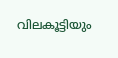വിലകൂട്ടിയും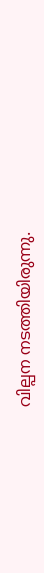വില്പന നടത്തിയിരുന്നു.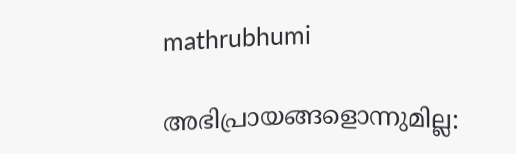mathrubhumi

അഭിപ്രായങ്ങളൊന്നുമില്ല: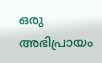ഒരു അഭിപ്രായം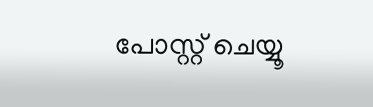പോസ്റ്റ് ചെയ്യൂ